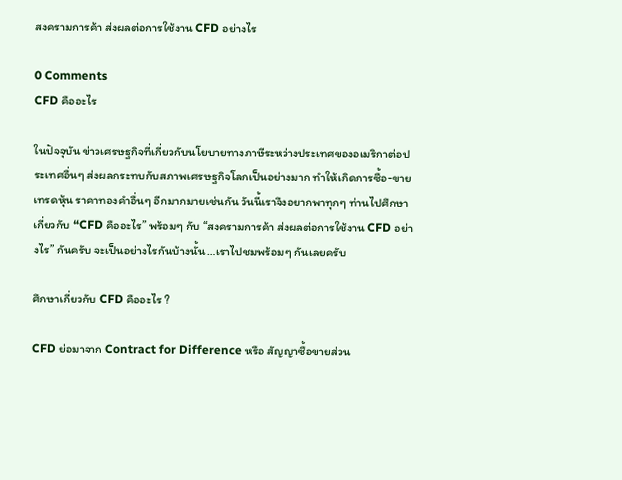สงครามการค้า ส่งผลต่อการใช้งาน CFD อย่างไร

0 Comments
CFD คืออะไร

ในปัจจุบัน ข่าวเศรษฐกิจที่เกี่ยวกับนโยบายทางภาษีระหว่างประเทศของอเมริกาต่อประเทศอื่นๆ ส่งผลกระทบกับสภาพเศรษฐกิจโลกเป็นอย่างมาก ทำให้เกิดการซื้อ-ขาย เทรดหุ้น ราคาทองคำอื่นๆ อีกมากมายเช่นกัน วันนี้เราจึงอยากพาทุกๆ ท่านไปศึกษาเกี่ยวกับ “CFD คืออะไร” พร้อมๆ กับ “สงครามการค้า ส่งผลต่อการใช้งาน CFD อย่างไร” กันครับ จะเป็นอย่างไรกันบ้างนั้น…เราไปชมพร้อมๆ กันเลยครับ

ศึกษาเกี่ยวกับ CFD คืออะไร ?

CFD ย่อมาจาก Contract for Difference หรือ สัญญาซื้อขายส่วน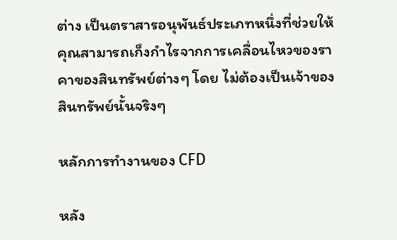ต่าง เป็นตราสารอนุพันธ์ประเภทหนึ่งที่ช่วยให้คุณสามารถเก็งกำไรจากการเคลื่อนไหวของราคาของสินทรัพย์ต่างๆ โดย ไม่ต้องเป็นเจ้าของสินทรัพย์นั้นจริงๆ

หลักการทำงานของ CFD

หลัง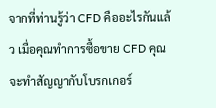จากที่ท่านรู้ว่า CFD คืออะไรกันแล้ว เมื่อคุณทำการซื้อขาย CFD คุณจะทำสัญญากับโบรกเกอร์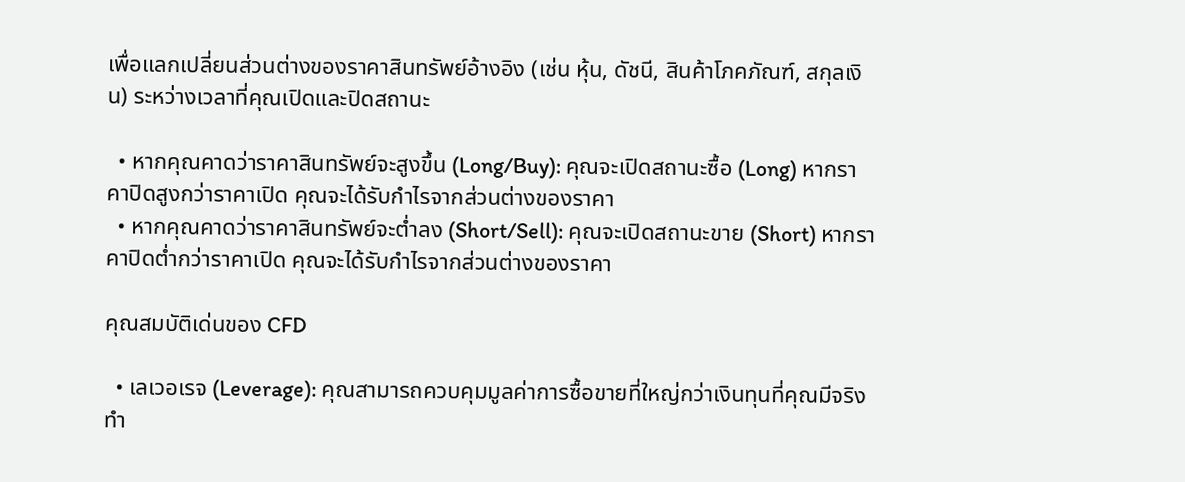เพื่อแลกเปลี่ยนส่วนต่างของราคาสินทรัพย์อ้างอิง (เช่น หุ้น, ดัชนี, สินค้าโภคภัณฑ์, สกุลเงิน) ระหว่างเวลาที่คุณเปิดและปิดสถานะ

  • หากคุณคาดว่าราคาสินทรัพย์จะสูงขึ้น (Long/Buy): คุณจะเปิดสถานะซื้อ (Long) หากราคาปิดสูงกว่าราคาเปิด คุณจะได้รับกำไรจากส่วนต่างของราคา
  • หากคุณคาดว่าราคาสินทรัพย์จะต่ำลง (Short/Sell): คุณจะเปิดสถานะขาย (Short) หากราคาปิดต่ำกว่าราคาเปิด คุณจะได้รับกำไรจากส่วนต่างของราคา

คุณสมบัติเด่นของ CFD

  • เลเวอเรจ (Leverage): คุณสามารถควบคุมมูลค่าการซื้อขายที่ใหญ่กว่าเงินทุนที่คุณมีจริง ทำ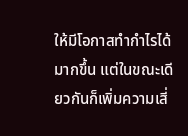ให้มีโอกาสทำกำไรได้มากขึ้น แต่ในขณะเดียวกันก็เพิ่มความเสี่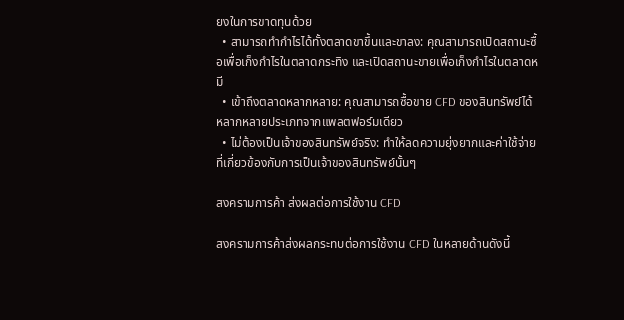ยงในการขาดทุนด้วย
  • สามารถทำกำไรได้ทั้งตลาดขาขึ้นและขาลง: คุณสามารถเปิดสถานะซื้อเพื่อเก็งกำไรในตลาดกระทิง และเปิดสถานะขายเพื่อเก็งกำไรในตลาดหมี
  • เข้าถึงตลาดหลากหลาย: คุณสามารถซื้อขาย CFD ของสินทรัพย์ได้หลากหลายประเภทจากแพลตฟอร์มเดียว
  • ไม่ต้องเป็นเจ้าของสินทรัพย์จริง: ทำให้ลดความยุ่งยากและค่าใช้จ่ายที่เกี่ยวข้องกับการเป็นเจ้าของสินทรัพย์นั้นๆ

สงครามการค้า ส่งผลต่อการใช้งาน CFD

สงครามการค้าส่งผลกระทบต่อการใช้งาน CFD ในหลายด้านดังนี้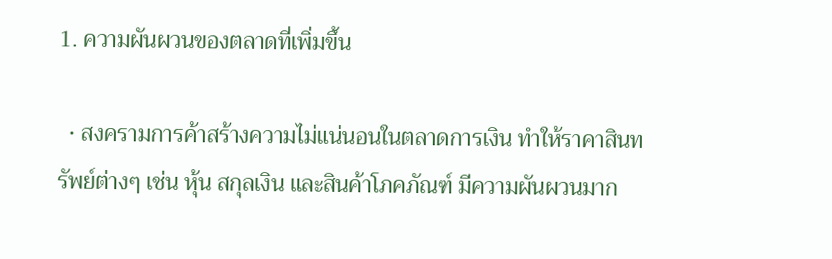1. ความผันผวนของตลาดที่เพิ่มขึ้น

  • สงครามการค้าสร้างความไม่แน่นอนในตลาดการเงิน ทำให้ราคาสินทรัพย์ต่างๆ เช่น หุ้น สกุลเงิน และสินค้าโภคภัณฑ์ มีความผันผวนมาก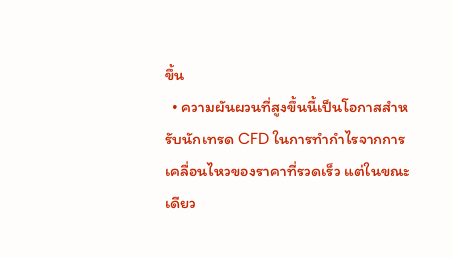ขึ้น
  • ความผันผวนที่สูงขึ้นนี้เป็นโอกาสสำหรับนักเทรด CFD ในการทำกำไรจากการเคลื่อนไหวของราคาที่รวดเร็ว แต่ในขณะเดียว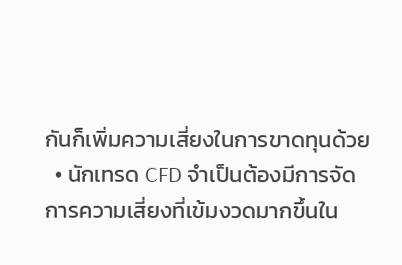กันก็เพิ่มความเสี่ยงในการขาดทุนด้วย
  • นักเทรด CFD จำเป็นต้องมีการจัดการความเสี่ยงที่เข้มงวดมากขึ้นใน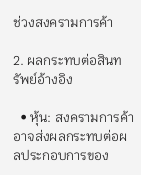ช่วงสงครามการค้า

2. ผลกระทบต่อสินทรัพย์อ้างอิง

  • หุ้น: สงครามการค้าอาจส่งผลกระทบต่อผลประกอบการของ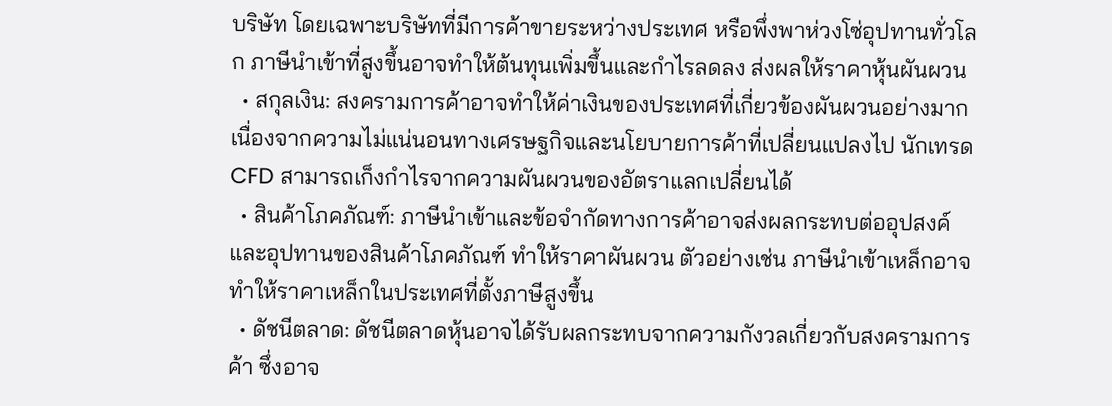บริษัท โดยเฉพาะบริษัทที่มีการค้าขายระหว่างประเทศ หรือพึ่งพาห่วงโซ่อุปทานทั่วโลก ภาษีนำเข้าที่สูงขึ้นอาจทำให้ต้นทุนเพิ่มขึ้นและกำไรลดลง ส่งผลให้ราคาหุ้นผันผวน
  • สกุลเงิน: สงครามการค้าอาจทำให้ค่าเงินของประเทศที่เกี่ยวข้องผันผวนอย่างมาก เนื่องจากความไม่แน่นอนทางเศรษฐกิจและนโยบายการค้าที่เปลี่ยนแปลงไป นักเทรด CFD สามารถเก็งกำไรจากความผันผวนของอัตราแลกเปลี่ยนได้
  • สินค้าโภคภัณฑ์: ภาษีนำเข้าและข้อจำกัดทางการค้าอาจส่งผลกระทบต่ออุปสงค์และอุปทานของสินค้าโภคภัณฑ์ ทำให้ราคาผันผวน ตัวอย่างเช่น ภาษีนำเข้าเหล็กอาจทำให้ราคาเหล็กในประเทศที่ตั้งภาษีสูงขึ้น
  • ดัชนีตลาด: ดัชนีตลาดหุ้นอาจได้รับผลกระทบจากความกังวลเกี่ยวกับสงครามการค้า ซึ่งอาจ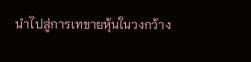นำไปสู่การเทขายหุ้นในวงกว้าง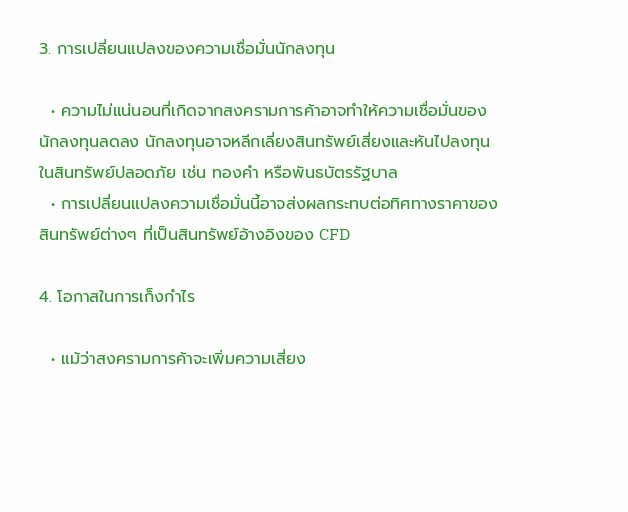3. การเปลี่ยนแปลงของความเชื่อมั่นนักลงทุน

  • ความไม่แน่นอนที่เกิดจากสงครามการค้าอาจทำให้ความเชื่อมั่นของนักลงทุนลดลง นักลงทุนอาจหลีกเลี่ยงสินทรัพย์เสี่ยงและหันไปลงทุนในสินทรัพย์ปลอดภัย เช่น ทองคำ หรือพันธบัตรรัฐบาล
  • การเปลี่ยนแปลงความเชื่อมั่นนี้อาจส่งผลกระทบต่อทิศทางราคาของสินทรัพย์ต่างๆ ที่เป็นสินทรัพย์อ้างอิงของ CFD

4. โอกาสในการเก็งกำไร

  • แม้ว่าสงครามการค้าจะเพิ่มความเสี่ยง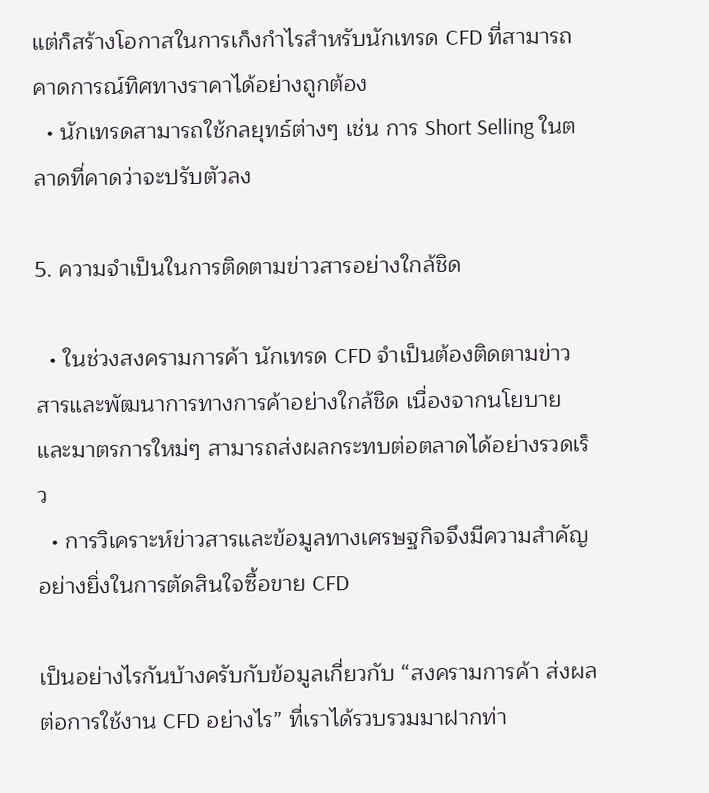แต่ก็สร้างโอกาสในการเก็งกำไรสำหรับนักเทรด CFD ที่สามารถคาดการณ์ทิศทางราคาได้อย่างถูกต้อง
  • นักเทรดสามารถใช้กลยุทธ์ต่างๆ เช่น การ Short Selling ในตลาดที่คาดว่าจะปรับตัวลง

5. ความจำเป็นในการติดตามข่าวสารอย่างใกล้ชิด

  • ในช่วงสงครามการค้า นักเทรด CFD จำเป็นต้องติดตามข่าวสารและพัฒนาการทางการค้าอย่างใกล้ชิด เนื่องจากนโยบายและมาตรการใหม่ๆ สามารถส่งผลกระทบต่อตลาดได้อย่างรวดเร็ว
  • การวิเคราะห์ข่าวสารและข้อมูลทางเศรษฐกิจจึงมีความสำคัญอย่างยิ่งในการตัดสินใจซื้อขาย CFD

เป็นอย่างไรกันบ้างครับกับข้อมูลเกี่ยวกับ “สงครามการค้า ส่งผลต่อการใช้งาน CFD อย่างไร” ที่เราได้รวบรวมมาฝากท่า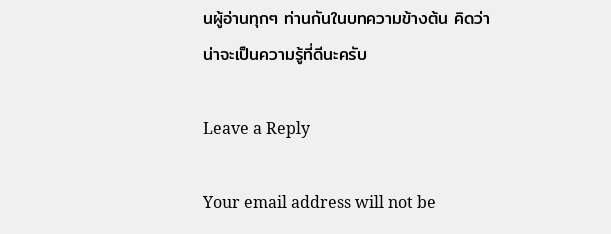นผู้อ่านทุกๆ ท่านกันในบทความข้างต้น คิดว่าน่าจะเป็นความรู้ที่ดีนะครับ

Leave a Reply

Your email address will not be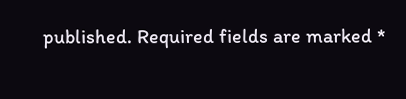published. Required fields are marked *